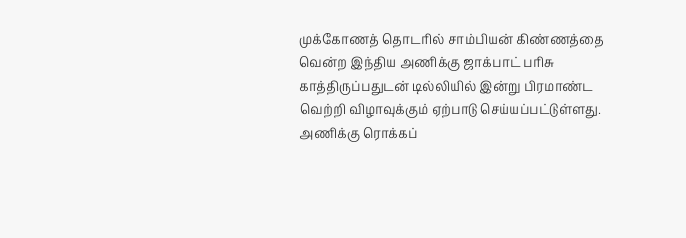முக்கோணத் தொடரில் சாம்பியன் கிண்ணத்தை வென்ற இந்திய அணிக்கு ஜாக்பாட் பரிசு காத்திருப்பதுடன் டில்லியில் இன்று பிரமாண்ட வெற்றி விழாவுக்கும் ஏற்பாடு செய்யப்பட்டுள்ளது.
அணிக்கு ரொக்கப்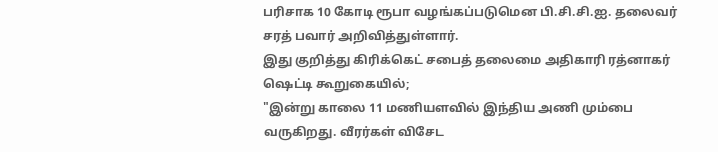பரிசாக 10 கோடி ரூபா வழங்கப்படுமென பி.சி.சி.ஐ. தலைவர் சரத் பவார் அறிவித்துள்ளார்.
இது குறித்து கிரிக்கெட் சபைத் தலைமை அதிகாரி ரத்னாகர் ஷெட்டி கூறுகையில்;
"இன்று காலை 11 மணியளவில் இந்திய அணி மும்பை வருகிறது. வீரர்கள் விசேட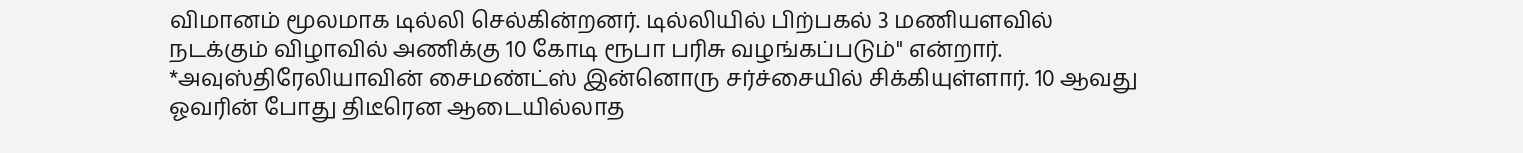விமானம் மூலமாக டில்லி செல்கின்றனர். டில்லியில் பிற்பகல் 3 மணியளவில் நடக்கும் விழாவில் அணிக்கு 10 கோடி ரூபா பரிசு வழங்கப்படும்" என்றார்.
*அவுஸ்திரேலியாவின் சைமண்ட்ஸ் இன்னொரு சர்ச்சையில் சிக்கியுள்ளார். 10 ஆவது ஓவரின் போது திடீரென ஆடையில்லாத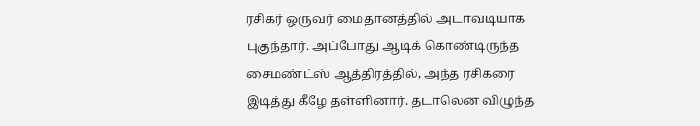ரசிகர் ஒருவர் மைதானத்தில் அடாவடியாக புகுந்தார். அப்போது ஆடிக் கொண்டிருந்த சைமண்ட்ஸ் ஆத்திரத்தில், அந்த ரசிகரை இடித்து கீழே தள்ளினார். தடாலென விழுந்த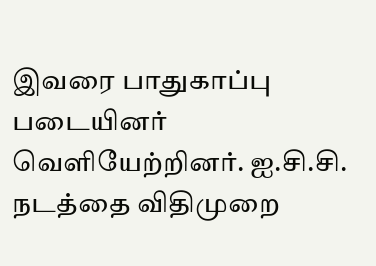இவரை பாதுகாப்பு படையினர் வெளியேற்றினர். ஐ.சி.சி. நடத்தை விதிமுறை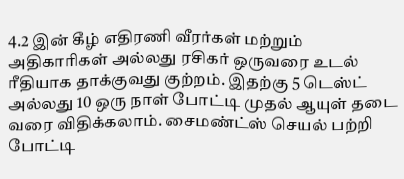4.2 இன் கீழ் எதிரணி வீரர்கள் மற்றும் அதிகாரிகள் அல்லது ரசிகர் ஒருவரை உடல் ரீதியாக தாக்குவது குற்றம். இதற்கு 5 டெஸ்ட் அல்லது 10 ஒரு நாள் போட்டி முதல் ஆயுள் தடை வரை விதிக்கலாம். சைமண்ட்ஸ் செயல் பற்றி போட்டி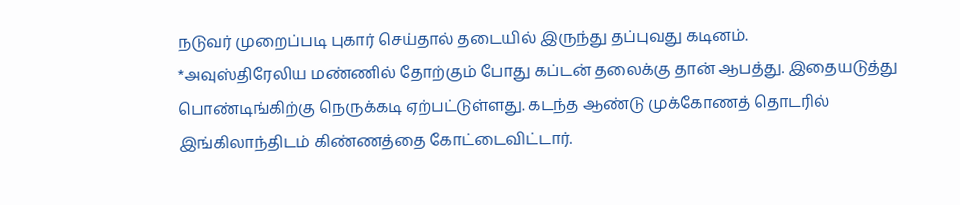நடுவர் முறைப்படி புகார் செய்தால் தடையில் இருந்து தப்புவது கடினம்.
*அவுஸ்திரேலிய மண்ணில் தோற்கும் போது கப்டன் தலைக்கு தான் ஆபத்து. இதையடுத்து பொண்டிங்கிற்கு நெருக்கடி ஏற்பட்டுள்ளது. கடந்த ஆண்டு முக்கோணத் தொடரில் இங்கிலாந்திடம் கிண்ணத்தை கோட்டைவிட்டார்.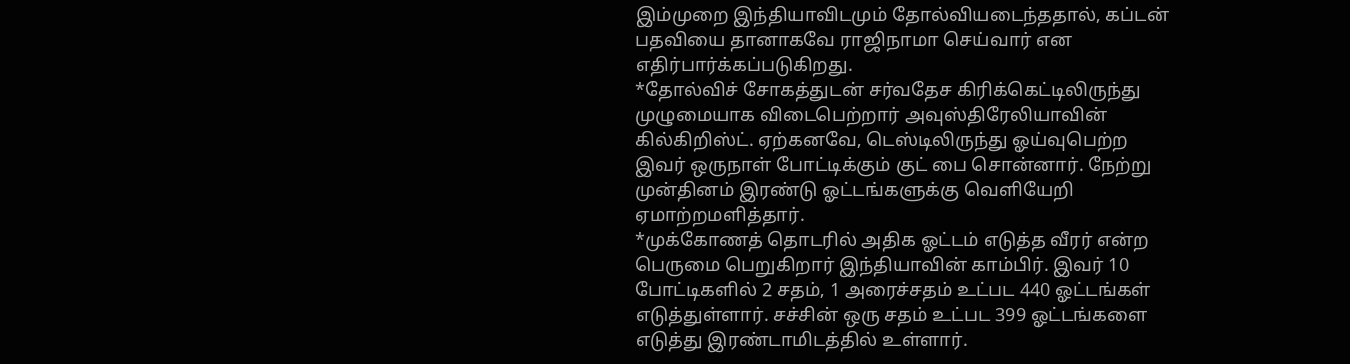இம்முறை இந்தியாவிடமும் தோல்வியடைந்ததால், கப்டன் பதவியை தானாகவே ராஜிநாமா செய்வார் என எதிர்பார்க்கப்படுகிறது.
*தோல்விச் சோகத்துடன் சர்வதேச கிரிக்கெட்டிலிருந்து முழுமையாக விடைபெற்றார் அவுஸ்திரேலியாவின் கில்கிறிஸ்ட். ஏற்கனவே, டெஸ்டிலிருந்து ஓய்வுபெற்ற இவர் ஒருநாள் போட்டிக்கும் குட் பை சொன்னார். நேற்று முன்தினம் இரண்டு ஓட்டங்களுக்கு வெளியேறி ஏமாற்றமளித்தார்.
*முக்கோணத் தொடரில் அதிக ஓட்டம் எடுத்த வீரர் என்ற பெருமை பெறுகிறார் இந்தியாவின் காம்பிர். இவர் 10 போட்டிகளில் 2 சதம், 1 அரைச்சதம் உட்பட 440 ஓட்டங்கள் எடுத்துள்ளார். சச்சின் ஒரு சதம் உட்பட 399 ஓட்டங்களை எடுத்து இரண்டாமிடத்தில் உள்ளார்.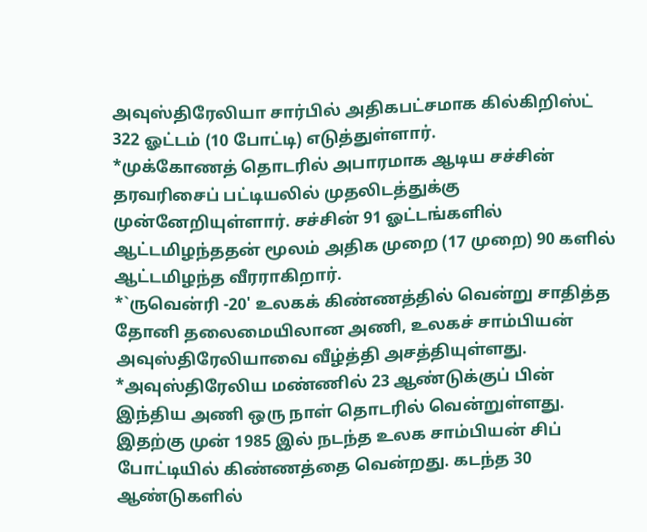அவுஸ்திரேலியா சார்பில் அதிகபட்சமாக கில்கிறிஸ்ட் 322 ஓட்டம் (10 போட்டி) எடுத்துள்ளார்.
*முக்கோணத் தொடரில் அபாரமாக ஆடிய சச்சின் தரவரிசைப் பட்டியலில் முதலிடத்துக்கு முன்னேறியுள்ளார். சச்சின் 91 ஓட்டங்களில் ஆட்டமிழந்ததன் மூலம் அதிக முறை (17 முறை) 90 களில் ஆட்டமிழந்த வீரராகிறார்.
*`ருவென்ரி -20' உலகக் கிண்ணத்தில் வென்று சாதித்த தோனி தலைமையிலான அணி, உலகச் சாம்பியன் அவுஸ்திரேலியாவை வீழ்த்தி அசத்தியுள்ளது.
*அவுஸ்திரேலிய மண்ணில் 23 ஆண்டுக்குப் பின் இந்திய அணி ஒரு நாள் தொடரில் வென்றுள்ளது. இதற்கு முன் 1985 இல் நடந்த உலக சாம்பியன் சிப் போட்டியில் கிண்ணத்தை வென்றது. கடந்த 30 ஆண்டுகளில்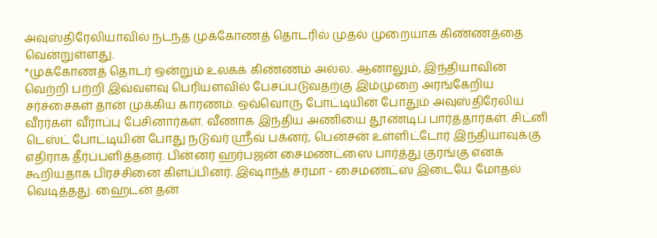அவுஸ்திரேலியாவில் நடந்த முக்கோணத் தொடரில் முதல் முறையாக கிண்ணத்தை வென்றுள்ளது.
*முக்கோணத் தொடர் ஒன்றும் உலகக் கிண்ணம் அல்ல. ஆனாலும், இந்தியாவின் வெற்றி பற்றி இவ்வளவு பெரியளவில் பேசப்படுவதற்கு இம்முறை அரங்கேறிய சர்ச்சைகள் தான் முக்கிய காரணம். ஒவ்வொரு போட்டியின் போதும் அவுஸ்திரேலிய வீரர்கள் வீராப்பு பேசினார்கள். வீணாக இந்திய அணியை தூண்டிப் பார்த்தார்கள். சிட்னி டெஸ்ட் போட்டியின் போது நடுவர் ஸ்ரீவ் பக்னர், பென்சன் உள்ளிட்டோர் இந்தியாவுக்கு எதிராக தீர்ப்பளித்தனர். பின்னர் ஹர்பஜன் சைமண்ட்ஸை பார்த்து குரங்கு எனக் கூறியதாக பிரச்சினை கிளப்பினர். இஷாந்த் சர்மா - சைமண்ட்ஸ் இடையே மோதல் வெடித்தது. ஹைடன் தன்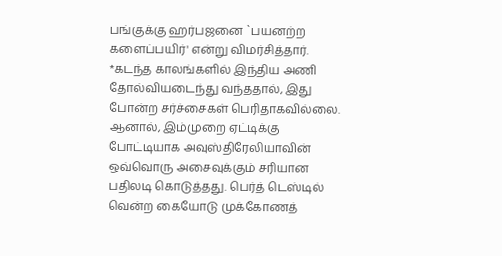பங்குக்கு ஹர்பஜனை `பயனற்ற களைப்பயிர்' என்று விமர்சித்தார்.
*கடந்த காலங்களில் இந்திய அணி தோல்வியடைந்து வந்ததால், இது போன்ற சர்ச்சைகள் பெரிதாகவில்லை. ஆனால், இம்முறை ஏட்டிக்கு போட்டியாக அவுஸ்திரேலியாவின் ஒவ்வொரு அசைவுக்கும் சரியான பதிலடி கொடுத்தது. பெர்த் டெஸ்டில் வென்ற கையோடு முக்கோணத்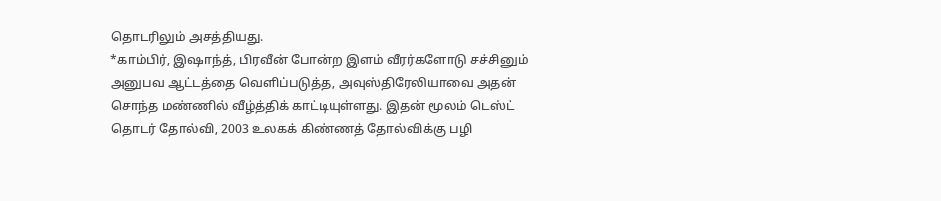தொடரிலும் அசத்தியது.
*காம்பிர், இஷாந்த், பிரவீன் போன்ற இளம் வீரர்களோடு சச்சினும் அனுபவ ஆட்டத்தை வெளிப்படுத்த, அவுஸ்திரேலியாவை அதன் சொந்த மண்ணில் வீழ்த்திக் காட்டியுள்ளது. இதன் மூலம் டெஸ்ட் தொடர் தோல்வி, 2003 உலகக் கிண்ணத் தோல்விக்கு பழி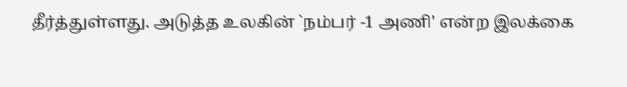தீர்த்துள்ளது. அடுத்த உலகின் `நம்பர் -1 அணி' என்ற இலக்கை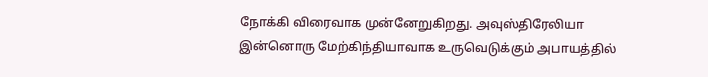நோக்கி விரைவாக முன்னேறுகிறது. அவுஸ்திரேலியா இன்னொரு மேற்கிந்தியாவாக உருவெடுக்கும் அபாயத்தில்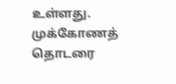உள்ளது.
முக்கோணத் தொடரை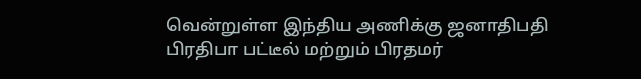வென்றுள்ள இந்திய அணிக்கு ஜனாதிபதி பிரதிபா பட்டீல் மற்றும் பிரதமர்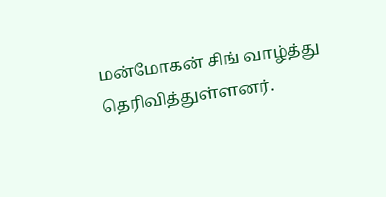மன்மோகன் சிங் வாழ்த்து தெரிவித்துள்ளனர்.